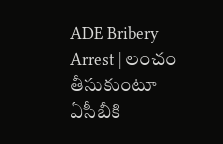ADE Bribery Arrest | లంచం తీసుకుంటూ ఏసీబీకి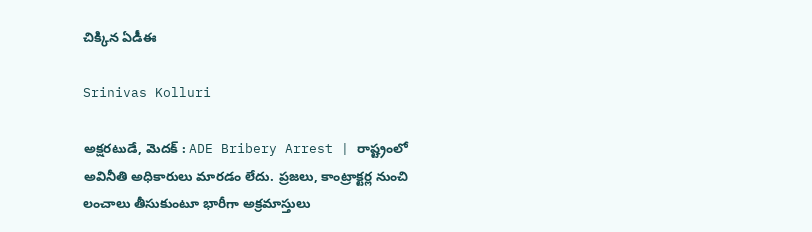చిక్కిన ఏడీఈ

Srinivas Kolluri

అక్షరటుడే, మెదక్ : ADE Bribery Arrest | రాష్ట్రంలో అవినీతి అధికారులు మారడం లేదు. ప్రజలు, కాంట్రాక్టర్ల నుంచి లంచాలు తీసుకుంటూ భారీగా అక్రమాస్తులు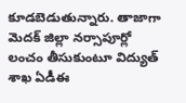కూడబెడుతున్నారు. తాజాగా మెదక్ జిల్లా నర్సాపూర్లో లంచం తీసుకుంటూ విద్యుత్ శాఖ ఏడీఈ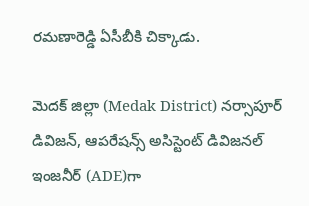రమణారెడ్డి ఏసీబీకి చిక్కాడు.

మెదక్ జిల్లా (Medak District) నర్సాపూర్ డివిజన్, ఆపరేషన్స్ అసిస్టెంట్ డివిజనల్ ఇంజనీర్ (ADE)గా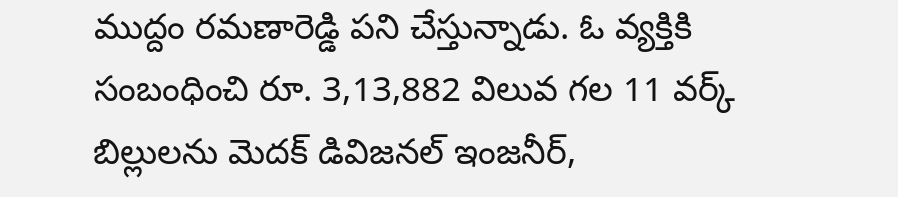ముద్దం రమణారెడ్డి పని చేస్తున్నాడు. ఓ వ్యక్తికి సంబంధించి రూ. 3,13,882 విలువ గల 11 వర్క్ బిల్లులను మెదక్ డివిజనల్ ఇంజనీర్,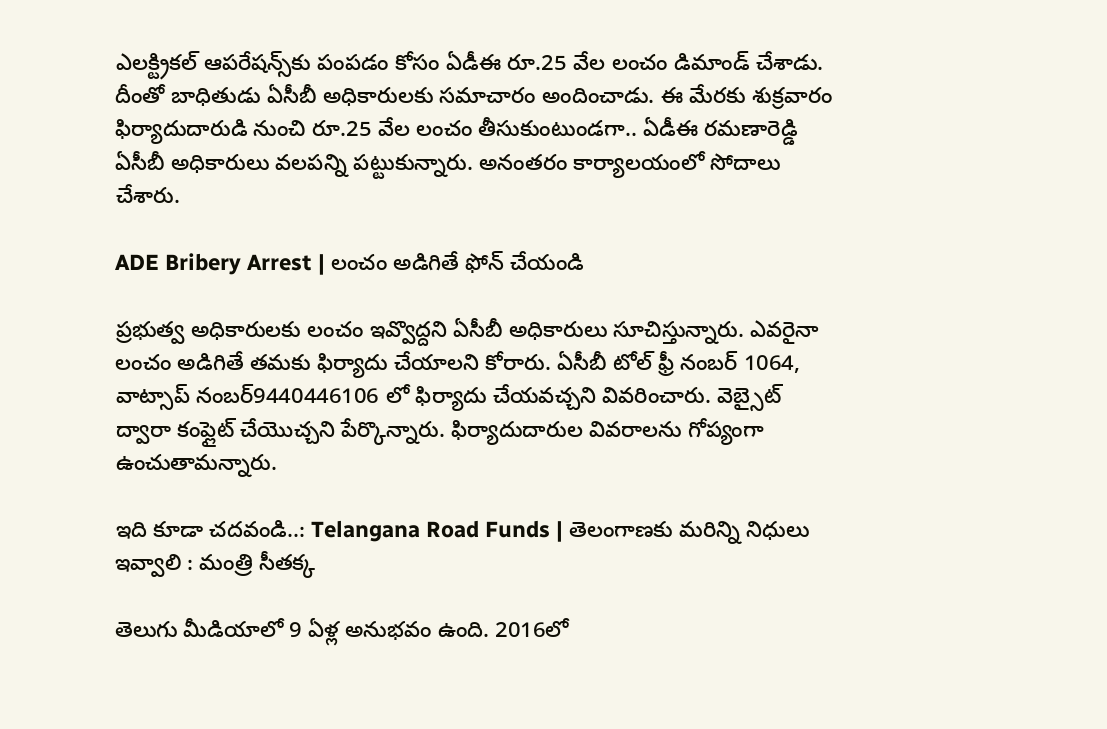ఎలక్ట్రికల్ ఆపరేషన్స్‌కు పంపడం కోసం ఏడీఈ రూ.25 వేల లంచం డిమాండ్ చేశాడు. దీంతో బాధితుడు ఏసీబీ అధికారులకు సమాచారం అందించాడు. ఈ మేరకు శుక్రవారం ఫిర్యాదుదారుడి నుంచి రూ.25 వేల లంచం తీసుకుంటుండగా.. ఏడీఈ రమణారెడ్డి ఏసీబీ అధికారులు వలపన్ని పట్టుకున్నారు. అనంతరం కార్యాలయంలో సోదాలు చేశారు.

ADE Bribery Arrest | లంచం అడిగితే ఫోన్ చేయండి

ప్రభుత్వ అధికారులకు లంచం ఇవ్వొద్దని ఏసీబీ అధికారులు సూచిస్తున్నారు. ఎవరైనా లంచం అడిగితే తమకు ఫిర్యాదు చేయాలని కోరారు. ఏసీబీ టోల్ ఫ్రీ నంబర్ 1064, వాట్సాప్ నంబర్9440446106 లో ఫిర్యాదు చేయవచ్చని వివరించారు. వెబ్సైట్ ద్వారా కంప్లైట్ చేయొచ్చని పేర్కొన్నారు. ఫిర్యాదుదారుల వివరాలను గోప్యంగా ఉంచుతామన్నారు.

ఇది కూడా చదవండి..: Telangana Road Funds | తెలంగాణకు మరిన్ని నిధులు ఇవ్వాలి : మంత్రి సీతక్క

తెలుగు మీడియాలో 9 ఏళ్ల అనుభవం ఉంది. 2016లో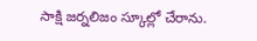సాక్షి జర్నలిజం స్కూల్లో చేరాను.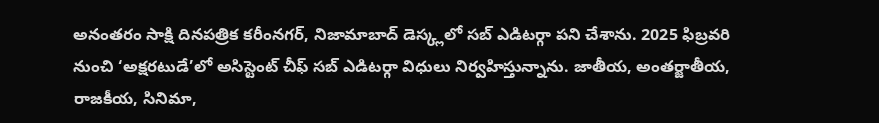అనంతరం సాక్షి దినపత్రిక కరీంనగర్, నిజామాబాద్ డెస్క్లలో సబ్ ఎడిటర్గా పని చేశాను. 2025 ఫిబ్రవరి నుంచి ‘అక్షరటుడే’లో అసిస్టెంట్ చీఫ్ సబ్ ఎడిటర్గా విధులు నిర్వహిస్తున్నాను. జాతీయ, అంతర్జాతీయ, రాజకీయ, సినిమా,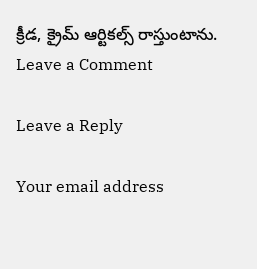క్రీడ, క్రైమ్ ఆర్టికల్స్ రాస్తుంటాను.
Leave a Comment

Leave a Reply

Your email address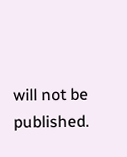will not be published.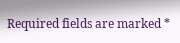Required fields are marked *